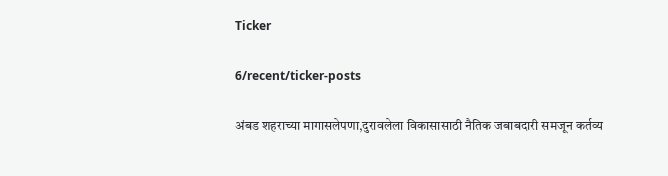Ticker

6/recent/ticker-posts

अंबड शहराच्या मागासलेपणा,दुरावलेला विकासासाठी नैतिक जबाबदारी समजून कर्तव्य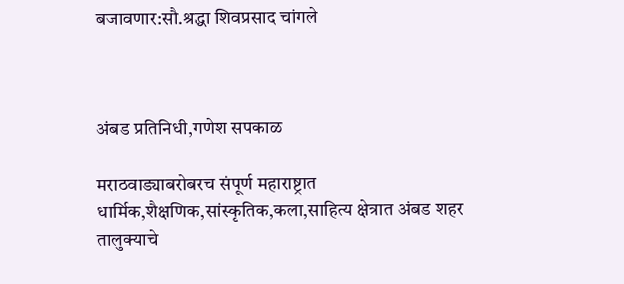बजावणार:सौ.श्रद्धा शिवप्रसाद चांगले



अंबड प्रतिनिधी,गणेश सपकाळ

मराठवाड्याबरोबरच संपूर्ण महाराष्ट्रात धार्मिक,शैक्षणिक,सांस्कृतिक,कला,साहित्य क्षेत्रात अंबड शहर तालुक्याचे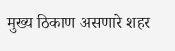मुख्य ठिकाण असणारे शहर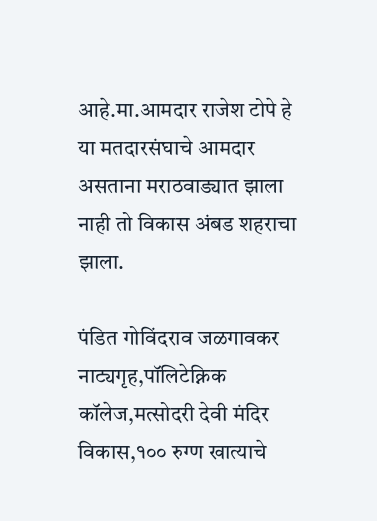आहे.मा.आमदार राजेश टोपे हे या मतदारसंघाचे आमदार असताना मराठवाड्यात झाला नाही तो विकास अंबड शहराचा झाला.

पंडित गोविंदराव जळगावकर नाट्यगृह,पॉलिटेक्निक कॉलेज,मत्सोदरी देवी मंदिर विकास,१०० रुग्ण खात्याचे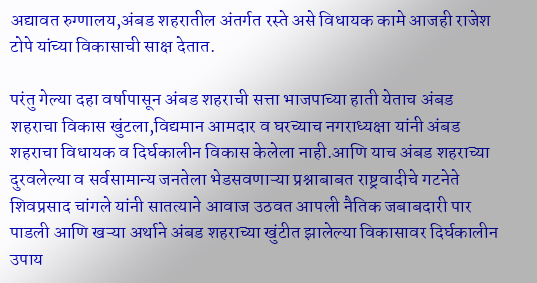अद्यावत रुग्णालय,अंबड शहरातील अंतर्गत रस्ते असे विधायक कामे आजही राजेश टोपे यांच्या विकासाची साक्ष देतात.

परंतु गेल्या दहा वर्षापासून अंबड शहराची सत्ता भाजपाच्या हाती येताच अंबड शहराचा विकास खुंटला,विद्यमान आमदार व घरच्याच नगराध्यक्षा यांनी अंबड शहराचा विधायक व दिर्घकालीन विकास केलेला नाही.आणि याच अंबड शहराच्या दुरवलेल्या व सर्वसामान्य जनतेला भेडसवणाऱ्या प्रश्नाबाबत राष्ट्रवादीचे गटनेते शिवप्रसाद चांगले यांनी सातत्याने आवाज उठवत आपली नैतिक जबाबदारी पार पाडली आणि खऱ्या अर्थाने अंबड शहराच्या खुंटीत झालेल्या विकासावर दिर्घकालीन उपाय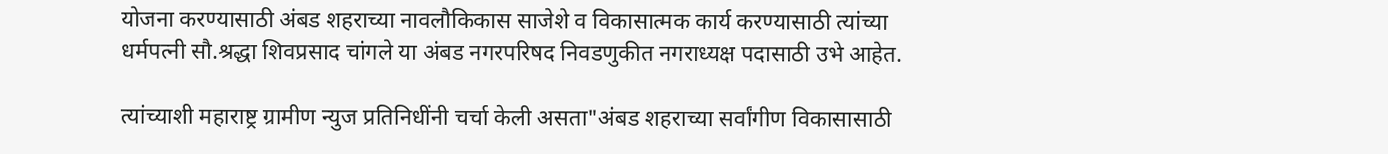योजना करण्यासाठी अंबड शहराच्या नावलौकिकास साजेशे व विकासात्मक कार्य करण्यासाठी त्यांच्या धर्मपत्नी सौ.श्रद्धा शिवप्रसाद चांगले या अंबड नगरपरिषद निवडणुकीत नगराध्यक्ष पदासाठी उभे आहेत.

त्यांच्याशी महाराष्ट्र ग्रामीण न्युज प्रतिनिधींनी चर्चा केली असता"अंबड शहराच्या सर्वांगीण विकासासाठी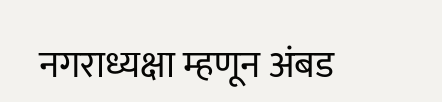नगराध्यक्षा म्हणून अंबड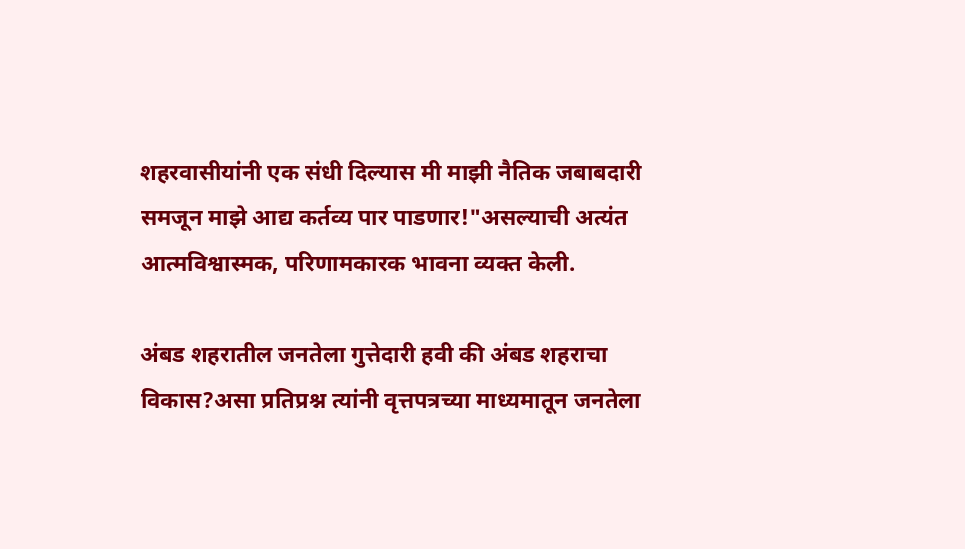शहरवासीयांनी एक संधी दिल्यास मी माझी नैतिक जबाबदारी समजून माझे आद्य कर्तव्य पार पाडणार!"असल्याची अत्यंत आत्मविश्वास्मक, परिणामकारक भावना व्यक्त केली.

अंबड शहरातील जनतेला गुत्तेदारी हवी की अंबड शहराचा विकास?असा प्रतिप्रश्न त्यांनी वृत्तपत्रच्या माध्यमातून जनतेला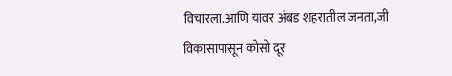विचारला.आणि यावर अंबड शहरातील जनता,जी विकासापासून कोसो दूर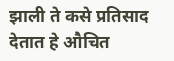झाली ते कसे प्रतिसाद देतात हे औचित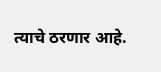त्याचे ठरणार आहे.